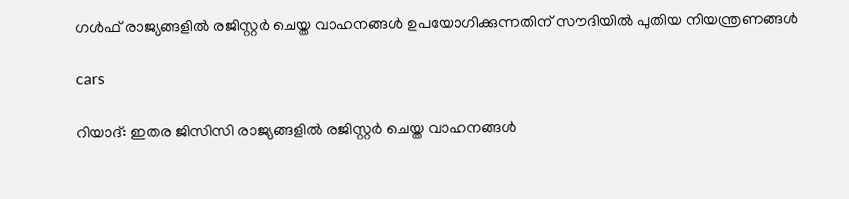ഗൾഫ് രാജ്യങ്ങളിൽ രജിസ്റ്റർ ചെയ്ത വാഹനങ്ങൾ ഉപയോഗിക്കുന്നതിന് സൗദിയിൽ പുതിയ നിയന്ത്രണങ്ങൾ

cars

റിയാദ്: ഇതര ജിസിസി രാജ്യങ്ങളിൽ രജിസ്റ്റർ ചെയ്ത വാഹനങ്ങൾ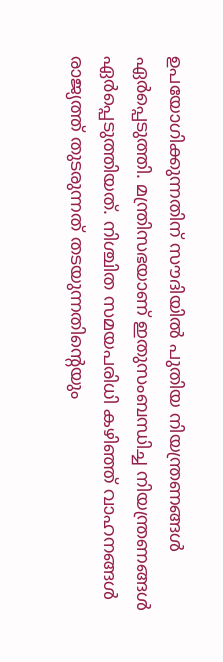ഉപയോഗിക്കുന്നതിന് സൗദിയിൽ പുതിയ നിയന്ത്രണങ്ങൾ ഏർപ്പെടുത്തി. മന്ത്രിസഭയാണ് ഇതുസംബന്ധിച്ച നിയന്ത്രണങ്ങൾ ഏർപ്പെടുത്തിയത്. നിശ്ചിത സമയപരിധി കഴിഞ്ഞ് വാഹനങ്ങൾ രാജ്യത്ത് തുടരുന്നത് തടയുന്നതിന്റെയും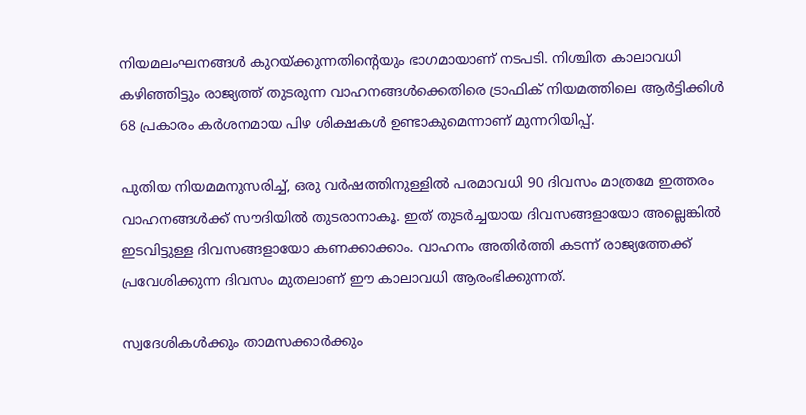നിയമലംഘനങ്ങൾ കുറയ്ക്കുന്നതിന്റെയും ഭാഗമായാണ് നടപടി. നിശ്ചിത കാലാവധി കഴിഞ്ഞിട്ടും രാജ്യത്ത് തുടരുന്ന വാഹനങ്ങൾക്കെതിരെ ട്രാഫിക് നിയമത്തിലെ ആർട്ടിക്കിൾ 68 പ്രകാരം കർശനമായ പിഴ ശിക്ഷകൾ ഉണ്ടാകുമെന്നാണ് മുന്നറിയിപ്പ്.

പുതിയ നിയമമനുസരിച്ച്, ഒരു വർഷത്തിനുള്ളിൽ പരമാവധി 90 ദിവസം മാത്രമേ ഇത്തരം വാഹനങ്ങൾക്ക് സൗദിയിൽ തുടരാനാകൂ. ഇത് തുടർച്ചയായ ദിവസങ്ങളായോ അല്ലെങ്കിൽ ഇടവിട്ടുള്ള ദിവസങ്ങളായോ കണക്കാക്കാം. വാഹനം അതിർത്തി കടന്ന് രാജ്യത്തേക്ക് പ്രവേശിക്കുന്ന ദിവസം മുതലാണ് ഈ കാലാവധി ആരംഭിക്കുന്നത്.

സ്വദേശികൾക്കും താമസക്കാർക്കും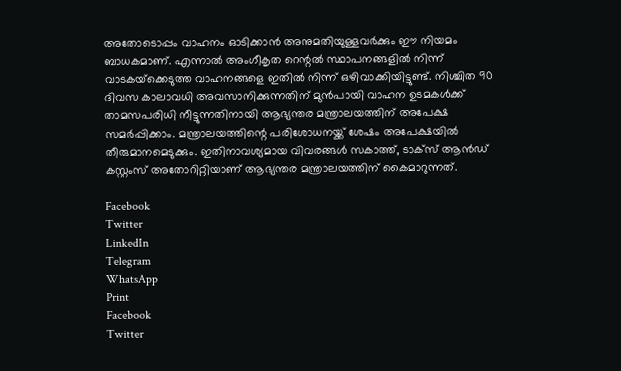അതോടൊപ്പം വാഹനം ഓടിക്കാൻ അനുമതിയുള്ളവർക്കും ഈ നിയമം ബാധകമാണ്. എന്നാൽ അംഗീകൃത റെന്റൽ സ്ഥാപനങ്ങളിൽ നിന്ന് വാടകയ്‌ക്കെടുത്ത വാഹനങ്ങളെ ഇതിൽ നിന്ന് ഒഴിവാക്കിയിട്ടുണ്ട്. നിശ്ചിത 90 ദിവസ കാലാവധി അവസാനിക്കുന്നതിന് മുൻപായി വാഹന ഉടമകൾക്ക് താമസപരിധി നീട്ടുന്നതിനായി ആഭ്യന്തര മന്ത്രാലയത്തിന് അപേക്ഷ സമർപ്പിക്കാം. മന്ത്രാലയത്തിന്റെ പരിശോധനയ്ക്ക് ശേഷം അപേക്ഷയിൽ തീരുമാനമെടുക്കും. ഇതിനാവശ്യമായ വിവരങ്ങൾ സകാത്ത്, ടാക്സ് ആൻഡ് കസ്റ്റംസ് അതോറിറ്റിയാണ് ആഭ്യന്തര മന്ത്രാലയത്തിന് കൈമാറുന്നത്.

Facebook
Twitter
LinkedIn
Telegram
WhatsApp
Print
Facebook
Twitter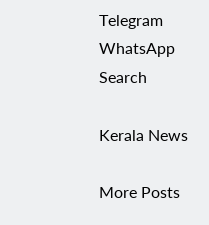Telegram
WhatsApp
Search

Kerala News

More Posts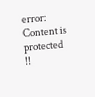error: Content is protected !!